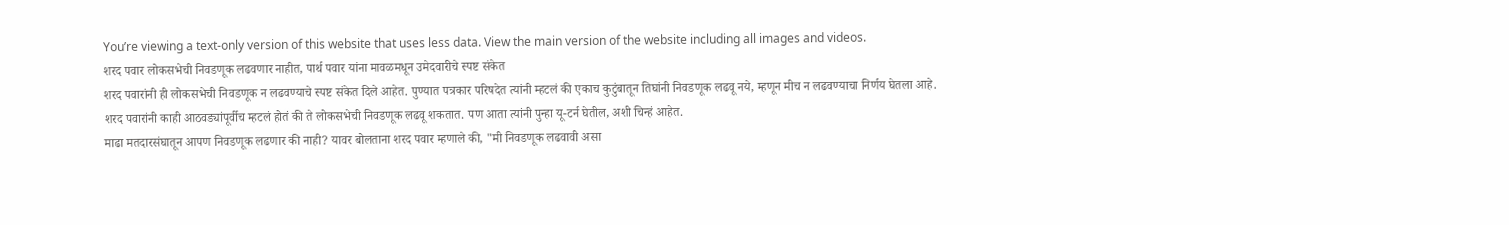You’re viewing a text-only version of this website that uses less data. View the main version of the website including all images and videos.
शरद पवार लोकसभेची निवडणूक लढवणार नाहीत, पार्थ पवार यांना मावळमधून उमेदवारीचे स्पष्ट संकेत
शरद पवारांनी ही लोकसभेची निवडणूक न लढवण्याचे स्पष्ट संकेत दिले आहेत. पुण्यात पत्रकार परिषदेत त्यांनी म्हटलं की एकाच कुटुंबातून तिघांनी निवडणूक लढवू नये, म्हणून मीच न लढवण्याचा निर्णय घेतला आहे.
शरद पवारांनी काही आठवड्यांपूर्वीच म्हटलं होतं की ते लोकसभेची निवडणूक लढवू शकतात. पण आता त्यांनी पुन्हा यू-टर्न घेतील, अशी चिन्हं आहेत.
माढा मतदारसंघातून आपण निवडणूक लढणार की नाही? यावर बोलताना शरद पवार म्हणाले की, "मी निवडणूक लढवावी असा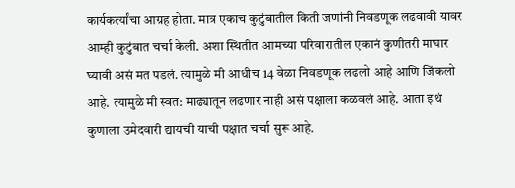कार्यकर्त्यांचा आग्रह होता. मात्र एकाच कुटुंबातील किती जणांनी निवडणूक लढवावी यावर आम्ही कुटुंबात चर्चा केली. अशा स्थितीत आमच्या परिवारातील एकानं कुणीतरी माघार घ्यावी असं मत पडलं. त्यामुळे मी आधीच 14 वेळा निवडणूक लढलो आहे आणि जिंकलो आहे. त्यामुळे मी स्वत: माढ्यातून लढणार नाही असं पक्षाला कळवलं आहे. आता इथं कुणाला उमेदवारी द्यायची याची पक्षात चर्चा सुरू आहे.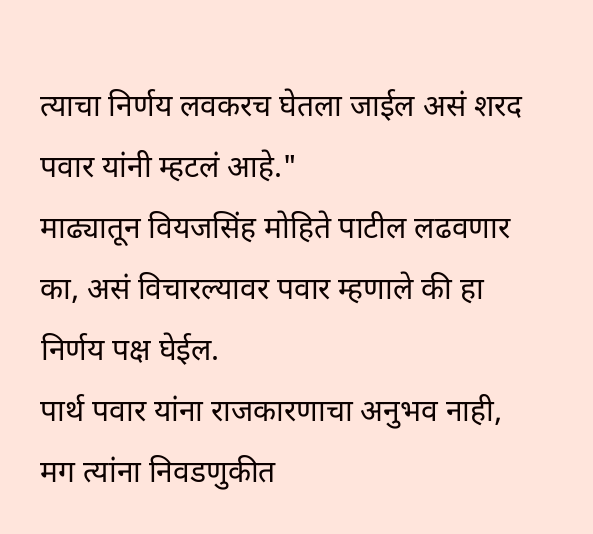त्याचा निर्णय लवकरच घेतला जाईल असं शरद पवार यांनी म्हटलं आहे."
माढ्यातून वियजसिंह मोहिते पाटील लढवणार का, असं विचारल्यावर पवार म्हणाले की हा निर्णय पक्ष घेईल.
पार्थ पवार यांना राजकारणाचा अनुभव नाही, मग त्यांना निवडणुकीत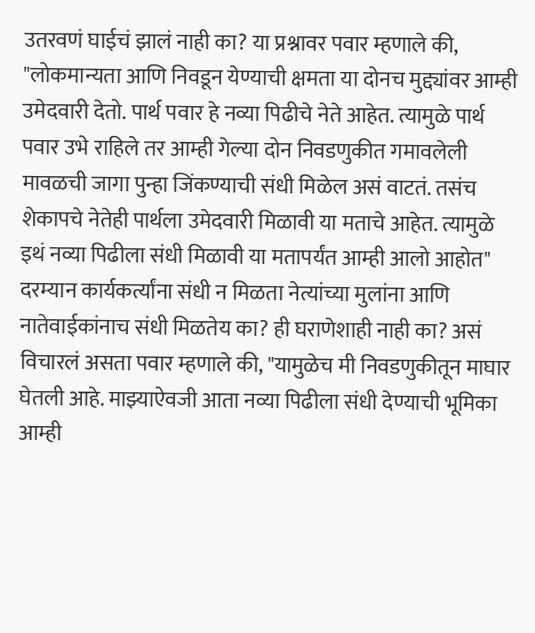उतरवणं घाईचं झालं नाही का? या प्रश्नावर पवार म्हणाले की, "लोकमान्यता आणि निवडून येण्याची क्षमता या दोनच मुद्द्यांवर आम्ही उमेदवारी देतो. पार्थ पवार हे नव्या पिढीचे नेते आहेत. त्यामुळे पार्थ पवार उभे राहिले तर आम्ही गेल्या दोन निवडणुकीत गमावलेली मावळची जागा पुन्हा जिंकण्याची संधी मिळेल असं वाटतं. तसंच शेकापचे नेतेही पार्थला उमेदवारी मिळावी या मताचे आहेत. त्यामुळे इथं नव्या पिढीला संधी मिळावी या मतापर्यंत आम्ही आलो आहोत"
दरम्यान कार्यकर्त्यांना संधी न मिळता नेत्यांच्या मुलांना आणि नातेवाईकांनाच संधी मिळतेय का? ही घराणेशाही नाही का? असं विचारलं असता पवार म्हणाले की, "यामुळेच मी निवडणुकीतून माघार घेतली आहे. माझ्याऐवजी आता नव्या पिढीला संधी देण्याची भूमिका आम्ही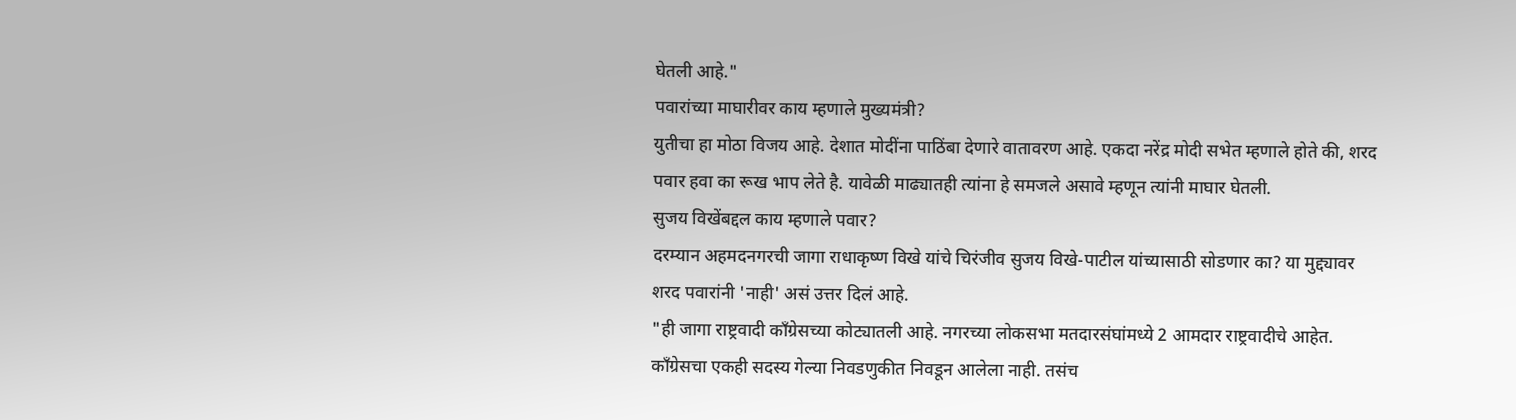घेतली आहे."
पवारांच्या माघारीवर काय म्हणाले मुख्यमंत्री?
युतीचा हा मोठा विजय आहे. देशात मोदींना पाठिंबा देणारे वातावरण आहे. एकदा नरेंद्र मोदी सभेत म्हणाले होते की, शरद पवार हवा का रूख भाप लेते है. यावेळी माढ्यातही त्यांना हे समजले असावे म्हणून त्यांनी माघार घेतली.
सुजय विखेंबद्दल काय म्हणाले पवार?
दरम्यान अहमदनगरची जागा राधाकृष्ण विखे यांचे चिरंजीव सुजय विखे-पाटील यांच्यासाठी सोडणार का? या मुद्द्यावर शरद पवारांनी 'नाही' असं उत्तर दिलं आहे.
"ही जागा राष्ट्रवादी काँग्रेसच्या कोट्यातली आहे. नगरच्या लोकसभा मतदारसंघांमध्ये 2 आमदार राष्ट्रवादीचे आहेत. काँग्रेसचा एकही सदस्य गेल्या निवडणुकीत निवडून आलेला नाही. तसंच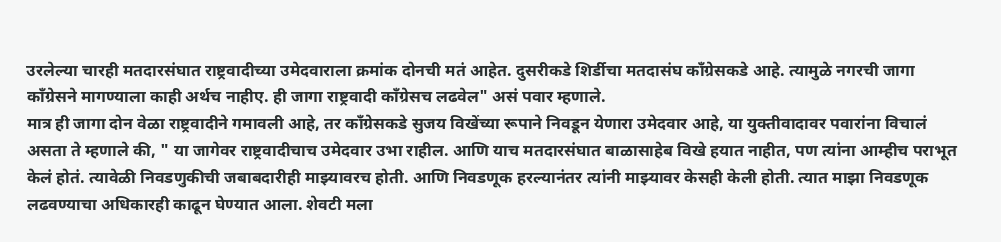उरलेल्या चारही मतदारसंघात राष्ट्रवादीच्या उमेदवाराला क्रमांक दोनची मतं आहेत. दुसरीकडे शिर्डीचा मतदासंघ काँग्रेसकडे आहे. त्यामुळे नगरची जागा काँग्रेसने मागण्याला काही अर्थच नाहीए. ही जागा राष्ट्रवादी काँग्रेसच लढवेल" असं पवार म्हणाले.
मात्र ही जागा दोन वेळा राष्ट्रवादीने गमावली आहे, तर काँग्रेसकडे सुजय विखेंच्या रूपाने निवडून येणारा उमेदवार आहे, या युक्तीवादावर पवारांना विचालं असता ते म्हणाले की, " या जागेवर राष्ट्रवादीचाच उमेदवार उभा राहील. आणि याच मतदारसंघात बाळासाहेब विखे हयात नाहीत, पण त्यांना आम्हीच पराभूत केलं होतं. त्यावेळी निवडणुकीची जबाबदारीही माझ्यावरच होती. आणि निवडणूक हरल्यानंतर त्यांनी माझ्यावर केसही केली होती. त्यात माझा निवडणूक लढवण्याचा अधिकारही काढून घेण्यात आला. शेवटी मला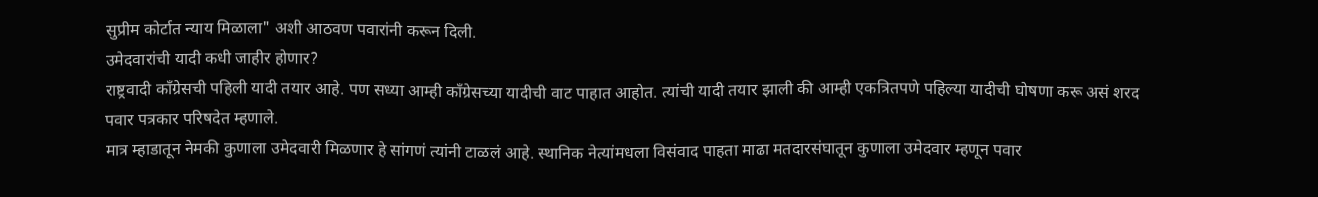सुप्रीम कोर्टात न्याय मिळाला" अशी आठवण पवारांनी करून दिली.
उमेदवारांची यादी कधी जाहीर होणार?
राष्ट्रवादी काँग्रेसची पहिली यादी तयार आहे. पण सध्या आम्ही काँग्रेसच्या यादीची वाट पाहात आहोत. त्यांची यादी तयार झाली की आम्ही एकत्रितपणे पहिल्या यादीची घोषणा करू असं शरद पवार पत्रकार परिषदेत म्हणाले.
मात्र म्हाडातून नेमकी कुणाला उमेदवारी मिळणार हे सांगणं त्यांनी टाळलं आहे. स्थानिक नेत्यांमधला विसंवाद पाहता माढा मतदारसंघातून कुणाला उमेदवार म्हणून पवार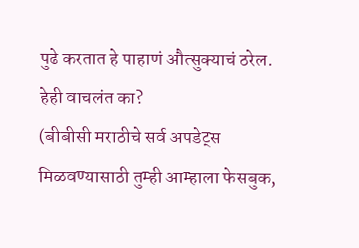पुढे करतात हे पाहाणं औत्सुक्याचं ठरेल.
हेही वाचलंत का?
(बीबीसी मराठीचे सर्व अपडेट्स मिळवण्यासाठी तुम्ही आम्हाला फेसबुक,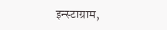इन्स्टाग्राम,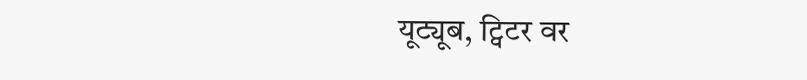यूट्यूब, ट्विटर वर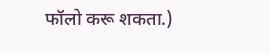फॉलो करू शकता.)